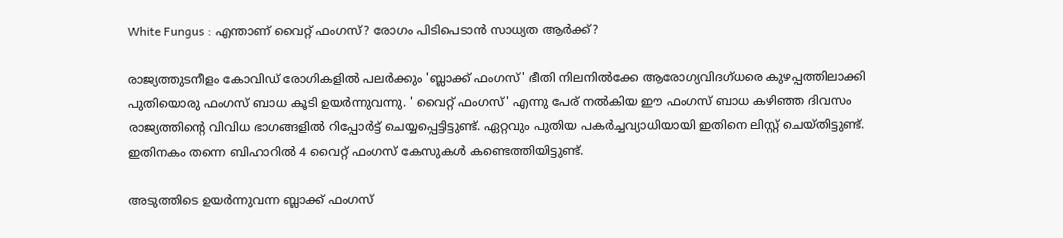White Fungus : എന്താണ് വൈറ്റ് ഫംഗസ്? രോഗം പിടിപെടാന്‍ സാധ്യത ആര്‍ക്ക്?

രാജ്യത്തുടനീളം കോവിഡ് രോഗികളില്‍ പലര്‍ക്കും 'ബ്ലാക്ക് ഫംഗസ്' ഭീതി നിലനില്‍ക്കേ ആരോഗ്യവിദഗ്ധരെ കുഴപ്പത്തിലാക്കി പുതിയൊരു ഫംഗസ് ബാധ കൂടി ഉയര്‍ന്നുവന്നു. ' വൈറ്റ് ഫംഗസ്' എന്നു പേര് നല്‍കിയ ഈ ഫംഗസ് ബാധ കഴിഞ്ഞ ദിവസം രാജ്യത്തിന്റെ വിവിധ ഭാഗങ്ങളില്‍ റിപ്പോര്‍ട്ട് ചെയ്യപ്പെട്ടിട്ടുണ്ട്. ഏറ്റവും പുതിയ പകര്‍ച്ചവ്യാധിയായി ഇതിനെ ലിസ്റ്റ് ചെയ്തിട്ടുണ്ട്. ഇതിനകം തന്നെ ബിഹാറില്‍ 4 വൈറ്റ് ഫംഗസ് കേസുകള്‍ കണ്ടെത്തിയിട്ടുണ്ട്.

അടുത്തിടെ ഉയര്‍ന്നുവന്ന ബ്ലാക്ക് ഫംഗസ്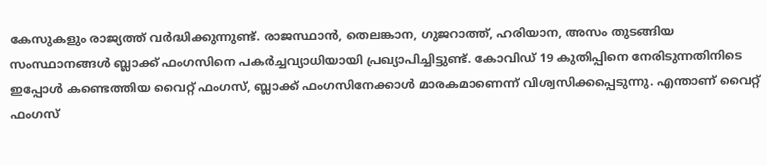കേസുകളും രാജ്യത്ത് വര്‍ദ്ധിക്കുന്നുണ്ട്. രാജസ്ഥാന്‍, തെലങ്കാന, ഗുജറാത്ത്, ഹരിയാന, അസം തുടങ്ങിയ സംസ്ഥാനങ്ങള്‍ ബ്ലാക്ക് ഫംഗസിനെ പകര്‍ച്ചവ്യാധിയായി പ്രഖ്യാപിച്ചിട്ടുണ്ട്‌. കോവിഡ് 19 കുതിപ്പിനെ നേരിടുന്നതിനിടെ ഇപ്പോള്‍ കണ്ടെത്തിയ വൈറ്റ് ഫംഗസ്, ബ്ലാക്ക് ഫംഗസിനേക്കാള്‍ മാരകമാണെന്ന് വിശ്വസിക്കപ്പെടുന്നു. എന്താണ് വൈറ്റ് ഫംഗസ്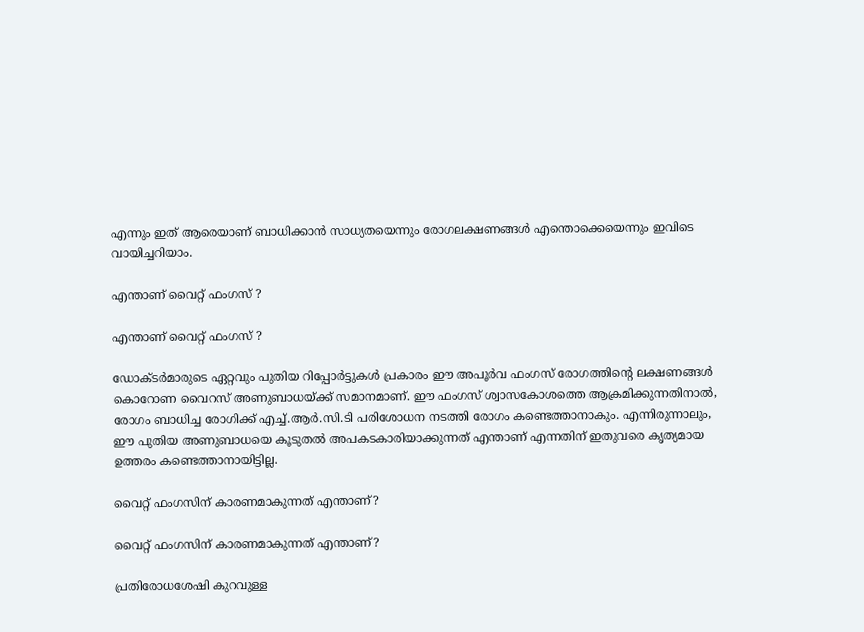എന്നും ഇത് ആരെയാണ് ബാധിക്കാന്‍ സാധ്യതയെന്നും രോഗലക്ഷണങ്ങള്‍ എന്തൊക്കെയെന്നും ഇവിടെ വായിച്ചറിയാം.

എന്താണ് വൈറ്റ് ഫംഗസ് ?

എന്താണ് വൈറ്റ് ഫംഗസ് ?

ഡോക്ടര്‍മാരുടെ ഏറ്റവും പുതിയ റിപ്പോര്‍ട്ടുകള്‍ പ്രകാരം ഈ അപൂര്‍വ ഫംഗസ് രോഗത്തിന്റെ ലക്ഷണങ്ങള്‍ കൊറോണ വൈറസ് അണുബാധയ്ക്ക് സമാനമാണ്. ഈ ഫംഗസ് ശ്വാസകോശത്തെ ആക്രമിക്കുന്നതിനാല്‍, രോഗം ബാധിച്ച രോഗിക്ക് എച്ച്.ആര്‍.സി.ടി പരിശോധന നടത്തി രോഗം കണ്ടെത്താനാകും. എന്നിരുന്നാലും, ഈ പുതിയ അണുബാധയെ കൂടുതല്‍ അപകടകാരിയാക്കുന്നത് എന്താണ് എന്നതിന് ഇതുവരെ കൃത്യമായ ഉത്തരം കണ്ടെത്താനായിട്ടില്ല.

വൈറ്റ് ഫംഗസിന് കാരണമാകുന്നത് എന്താണ്?

വൈറ്റ് ഫംഗസിന് കാരണമാകുന്നത് എന്താണ്?

പ്രതിരോധശേഷി കുറവുള്ള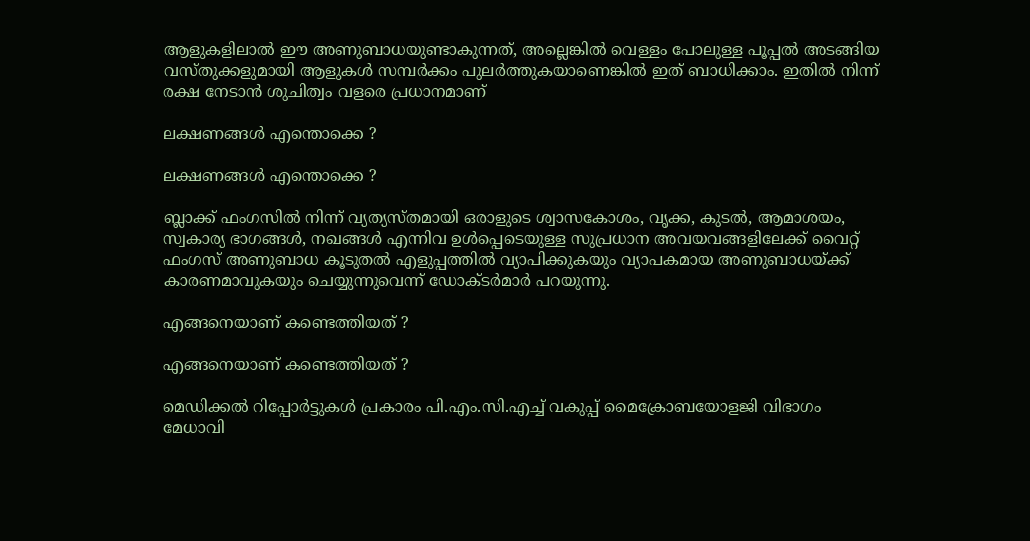ആളുകളിലാല്‍ ഈ അണുബാധയുണ്ടാകുന്നത്, അല്ലെങ്കില്‍ വെള്ളം പോലുള്ള പൂപ്പല്‍ അടങ്ങിയ വസ്തുക്കളുമായി ആളുകള്‍ സമ്പര്‍ക്കം പുലര്‍ത്തുകയാണെങ്കില്‍ ഇത് ബാധിക്കാം. ഇതില്‍ നിന്ന് രക്ഷ നേടാന്‍ ശുചിത്വം വളരെ പ്രധാനമാണ്

ലക്ഷണങ്ങള്‍ എന്തൊക്കെ ?

ലക്ഷണങ്ങള്‍ എന്തൊക്കെ ?

ബ്ലാക്ക് ഫംഗസില്‍ നിന്ന് വ്യത്യസ്തമായി ഒരാളുടെ ശ്വാസകോശം, വൃക്ക, കുടല്‍, ആമാശയം, സ്വകാര്യ ഭാഗങ്ങള്‍, നഖങ്ങള്‍ എന്നിവ ഉള്‍പ്പെടെയുള്ള സുപ്രധാന അവയവങ്ങളിലേക്ക് വൈറ്റ് ഫംഗസ് അണുബാധ കൂടുതല്‍ എളുപ്പത്തില്‍ വ്യാപിക്കുകയും വ്യാപകമായ അണുബാധയ്ക്ക് കാരണമാവുകയും ചെയ്യുന്നുവെന്ന് ഡോക്ടര്‍മാര്‍ പറയുന്നു.

എങ്ങനെയാണ് കണ്ടെത്തിയത് ?

എങ്ങനെയാണ് കണ്ടെത്തിയത് ?

മെഡിക്കല്‍ റിപ്പോര്‍ട്ടുകള്‍ പ്രകാരം പി.എം.സി.എച്ച് വകുപ്പ് മൈക്രോബയോളജി വിഭാഗം മേധാവി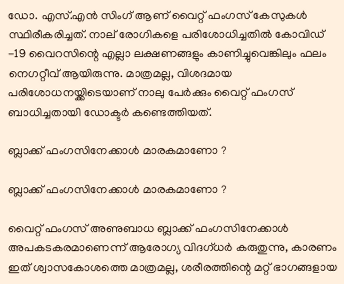ഡോ. എസ്.എന്‍ സിംഗ് ആണ് വൈറ്റ് ഫംഗസ് കേസുകള്‍ സ്ഥിരീകരിച്ചത്. നാല് രോഗികളെ പരിശോധിച്ചതില്‍ കോവിഡ് -19 വൈറസിന്റെ എല്ലാ ലക്ഷണങ്ങളും കാണിച്ചുവെങ്കിലും ഫലം നെഗറ്റീവ് ആയിരുന്നു. മാത്രമല്ല, വിശദമായ പരിശോധനയ്ക്കിടെയാണ് നാലു പേര്‍ക്കും വൈറ്റ് ഫംഗസ് ബാധിച്ചതായി ഡോക്ടര്‍ കണ്ടെത്തിയത്.

ബ്ലാക്ക് ഫംഗസിനേക്കാള്‍ മാരകമാണോ ?

ബ്ലാക്ക് ഫംഗസിനേക്കാള്‍ മാരകമാണോ ?

വൈറ്റ് ഫംഗസ് അണുബാധ ബ്ലാക്ക് ഫംഗസിനേക്കാള്‍ അപകടകരമാണെന്ന് ആരോഗ്യ വിദഗ്ധര്‍ കരുതുന്നു, കാരണം ഇത് ശ്വാസകോശത്തെ മാത്രമല്ല, ശരീരത്തിന്റെ മറ്റ് ഭാഗങ്ങളായ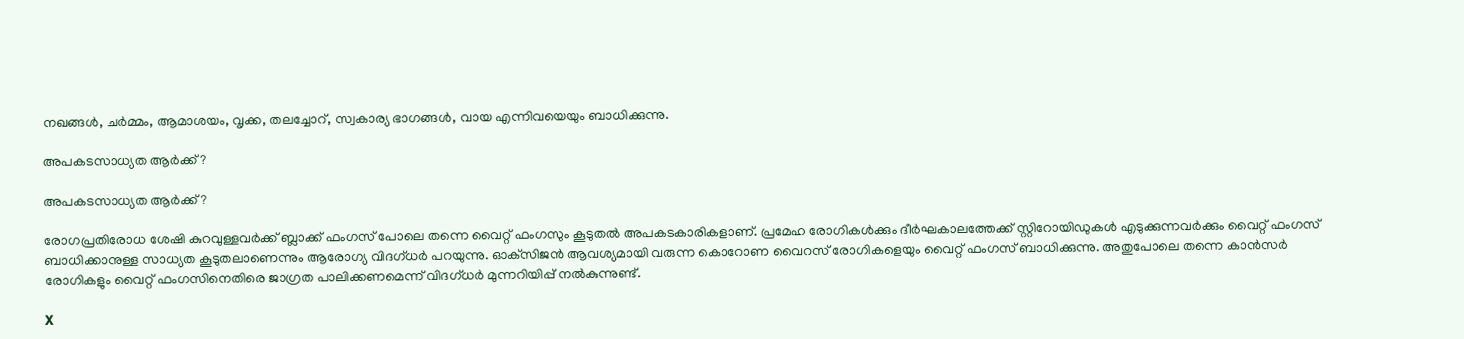നഖങ്ങള്‍, ചര്‍മ്മം, ആമാശയം, വൃക്ക, തലച്ചോറ്, സ്വകാര്യ ഭാഗങ്ങള്‍, വായ എന്നിവയെയും ബാധിക്കുന്നു.

അപകടസാധ്യത ആര്‍ക്ക് ?

അപകടസാധ്യത ആര്‍ക്ക് ?

രോഗപ്രതിരോധ ശേഷി കുറവുള്ളവര്‍ക്ക് ബ്ലാക്ക് ഫംഗസ് പോലെ തന്നെ വൈറ്റ് ഫംഗസും കൂടുതല്‍ അപകടകാരികളാണ്. പ്രമേഹ രോഗികള്‍ക്കും ദീര്‍ഘകാലത്തേക്ക് സ്റ്റിറോയിഡുകള്‍ എടുക്കുന്നവര്‍ക്കും വൈറ്റ് ഫംഗസ് ബാധിക്കാനുള്ള സാധ്യത കൂടുതലാണെന്നും ആരോഗ്യ വിദഗ്ധര്‍ പറയുന്നു. ഓക്‌സിജന്‍ ആവശ്യമായി വരുന്ന കൊറോണ വൈറസ് രോഗികളെയും വൈറ്റ് ഫംഗസ് ബാധിക്കുന്നു. അതുപോലെ തന്നെ കാന്‍സര്‍ രോഗികളും വൈറ്റ് ഫംഗസിനെതിരെ ജാഗ്രത പാലിക്കണമെന്ന് വിദഗ്ധര്‍ മുന്നറിയിപ്പ് നല്‍കുന്നുണ്ട്.

X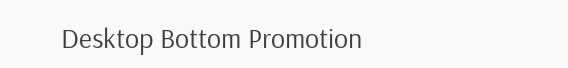Desktop Bottom Promotion